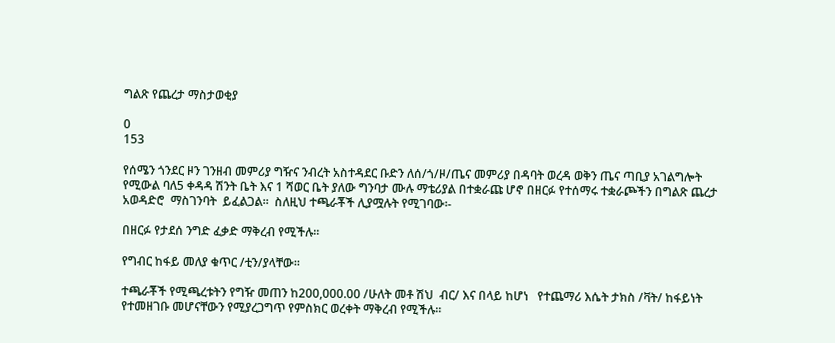ግልጽ የጨረታ ማስታወቂያ

0
153

የሰሜን ጎንደር ዞን ገንዘብ መምሪያ ግዥና ንብረት አስተዳደር ቡድን ለሰ/ጎ/ዞ/ጤና መምሪያ በዳባት ወረዳ ወቅን ጤና ጣቢያ አገልግሎት የሚውል ባለ5 ቀዳዳ ሽንት ቤት እና 1 ሻወር ቤት ያለው ግንባታ ሙሉ ማቴሪያል በተቋራጩ ሆኖ በዘርፉ የተሰማሩ ተቋራጮችን በግልጽ ጨረታ አወዳድሮ  ማስገንባት  ይፈልጋል፡፡  ስለዚህ ተጫራቾች ሊያሟሉት የሚገባው፡-

በዘርፉ የታደሰ ንግድ ፈቃድ ማቅረብ የሚችሉ፡፡

የግብር ከፋይ መለያ ቁጥር /ቲን/ያላቸው፡፡

ተጫራቾች የሚጫረቱትን የግዥ መጠን ከ200,000.00 /ሁለት መቶ ሽህ  ብር/ እና በላይ ከሆነ   የተጨማሪ እሴት ታክስ /ቫት/ ከፋይነት የተመዘገቡ መሆናቸውን የሚያረጋግጥ የምስክር ወረቀት ማቅረብ የሚችሉ፡፡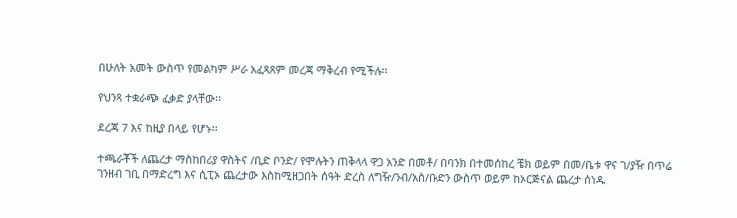በሁለት አመት ውስጥ የመልካም ሥራ አፈጻጸም መረጃ ማቅረብ የሚችሉ፡፡

የህንጻ ተቋራጭ ፈቃድ ያላቸው፡፡

ደረጃ 7 እና ከዚያ በላይ የሆኑ፡፡

ተጫራቾች ለጨረታ ማስከበሪያ ዋስትና /ቢድ ቦንድ/ የሞሉትን ጠቅላላ ዋጋ አንድ በመቶ/ በባንክ በተመሰከረ ቼክ ወይም በመ/ቤቱ ዋና ገ/ያዥ በጥሬ ገንዘብ ገቢ በማድረግ እና ሲፒኦ ጨረታው እስከሚዘጋበት ሰዓት ድረስ ለግዥ/ንብ/አስ/ቡድን ውስጥ ወይም ከኦርጅናል ጨረታ ሰነዱ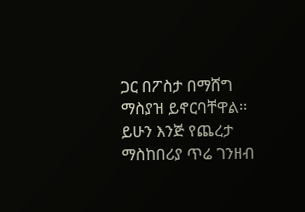ጋር በፖስታ በማሸግ ማስያዝ ይኖርባቸዋል፡፡ ይሁን እንጅ የጨረታ ማስከበሪያ ጥሬ ገንዘብ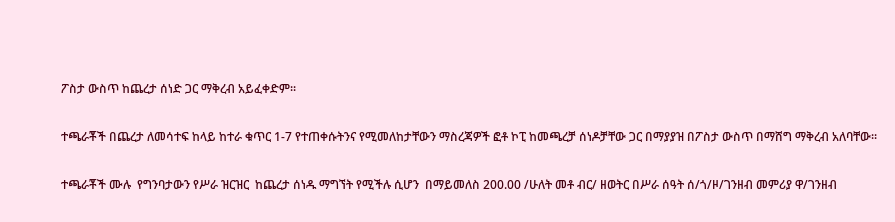ፖስታ ውስጥ ከጨረታ ሰነድ ጋር ማቅረብ አይፈቀድም፡፡

ተጫራቾች በጨረታ ለመሳተፍ ከላይ ከተራ ቁጥር 1-7 የተጠቀሱትንና የሚመለከታቸውን ማስረጃዎች ፎቶ ኮፒ ከመጫረቻ ሰነዶቻቸው ጋር በማያያዝ በፖስታ ውስጥ በማሸግ ማቅረብ አለባቸው፡፡

ተጫራቾች ሙሉ  የግንባታውን የሥራ ዝርዝር  ከጨረታ ሰነዱ ማግኘት የሚችሉ ሲሆን  በማይመለስ 200.00 /ሁለት መቶ ብር/ ዘወትር በሥራ ሰዓት ሰ/ጎ/ዞ/ገንዘብ መምሪያ ዋ/ገንዘብ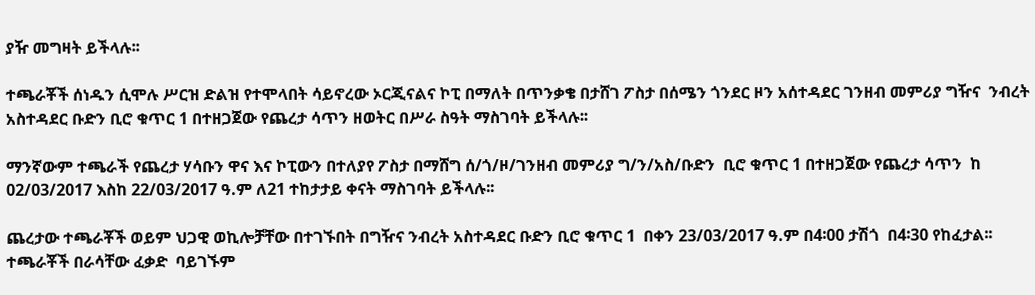ያዥ መግዛት ይችላሉ፡፡

ተጫራቾች ሰነዱን ሲሞሉ ሥርዝ ድልዝ የተሞላበት ሳይኖረው ኦርጂናልና ኮፒ በማለት በጥንቃቄ በታሸገ ፖስታ በሰሜን ጎንደር ዞን አሰተዳደር ገንዘብ መምሪያ ግዥና  ንብረት አስተዳደር ቡድን ቢሮ ቁጥር 1 በተዘጋጀው የጨረታ ሳጥን ዘወትር በሥራ ስዓት ማስገባት ይችላሉ፡፡

ማንኛውም ተጫራች የጨረታ ሃሳቡን ዋና እና ኮፒውን በተለያየ ፖስታ በማሸግ ሰ/ጎ/ዞ/ገንዘብ መምሪያ ግ/ን/አስ/ቡድን  ቢሮ ቁጥር 1 በተዘጋጀው የጨረታ ሳጥን  ከ 02/03/2017 እስከ 22/03/2017 ዓ.ም ለ21 ተከታታይ ቀናት ማስገባት ይችላሉ፡፡

ጨረታው ተጫራቾች ወይም ህጋዊ ወኪሎቻቸው በተገኙበት በግዥና ንብረት አስተዳደር ቡድን ቢሮ ቁጥር 1  በቀን 23/03/2017 ዓ.ም በ4፡00 ታሽጎ  በ4፡30 የከፈታል፡፡ ተጫራቾች በራሳቸው ፈቃድ  ባይገኙም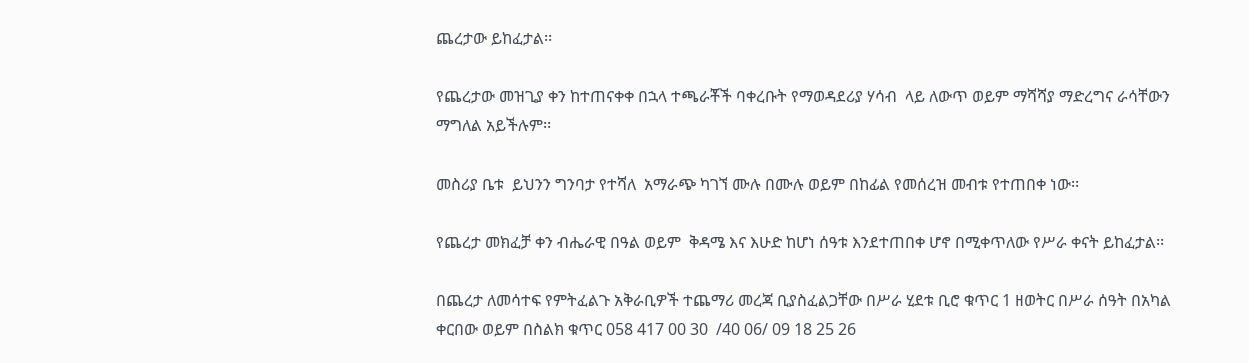ጨረታው ይከፈታል፡፡

የጨረታው መዝጊያ ቀን ከተጠናቀቀ በኋላ ተጫራቾች ባቀረቡት የማወዳደሪያ ሃሳብ  ላይ ለውጥ ወይም ማሻሻያ ማድረግና ራሳቸውን ማግለል አይችሉም፡፡

መስሪያ ቤቱ  ይህንን ግንባታ የተሻለ  አማራጭ ካገኘ ሙሉ በሙሉ ወይም በከፊል የመሰረዝ መብቱ የተጠበቀ ነው፡፡

የጨረታ መክፈቻ ቀን ብሔራዊ በዓል ወይም  ቅዳሜ እና እሁድ ከሆነ ሰዓቱ እንደተጠበቀ ሆኖ በሚቀጥለው የሥራ ቀናት ይከፈታል፡፡

በጨረታ ለመሳተፍ የምትፈልጉ አቅራቢዎች ተጨማሪ መረጃ ቢያስፈልጋቸው በሥራ ሂደቱ ቢሮ ቁጥር 1 ዘወትር በሥራ ሰዓት በአካል ቀርበው ወይም በስልክ ቁጥር 058 417 00 30  /40 06/ 09 18 25 26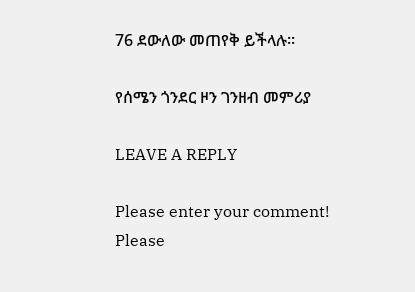76 ደውለው መጠየቅ ይችላሉ፡፡

የሰሜን ጎንደር ዞን ገንዘብ መምሪያ

LEAVE A REPLY

Please enter your comment!
Please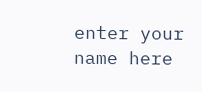enter your name here